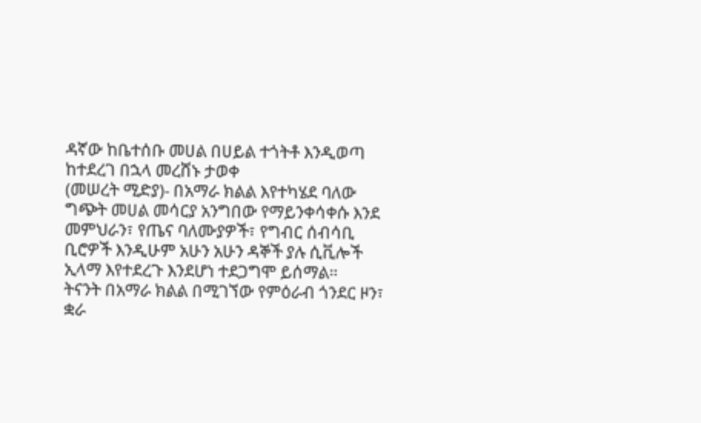ዳኛው ከቤተሰቡ መሀል በሀይል ተጎትቶ እንዲወጣ ከተደረገ በኋላ መረሸኑ ታወቀ
(መሠረት ሚድያ)- በአማራ ክልል እየተካሄደ ባለው ግጭት መሀል መሳርያ አንግበው የማይንቀሳቀሱ እንደ መምህራን፣ የጤና ባለሙያዎች፣ የግብር ሰብሳቢ ቢሮዎች እንዲሁም አሁን አሁን ዳኞች ያሉ ሲቪሎች ኢላማ እየተደረጉ እንደሆነ ተደጋግሞ ይሰማል።
ትናንት በአማራ ክልል በሚገኘው የምዕራብ ጎንደር ዞን፣ ቋራ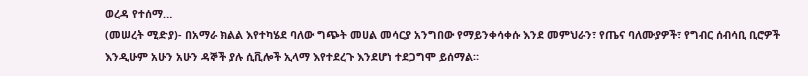ወረዳ የተሰማ…
(መሠረት ሚድያ)- በአማራ ክልል እየተካሄደ ባለው ግጭት መሀል መሳርያ አንግበው የማይንቀሳቀሱ እንደ መምህራን፣ የጤና ባለሙያዎች፣ የግብር ሰብሳቢ ቢሮዎች እንዲሁም አሁን አሁን ዳኞች ያሉ ሲቪሎች ኢላማ እየተደረጉ እንደሆነ ተደጋግሞ ይሰማል።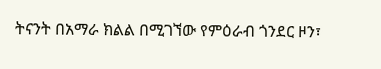ትናንት በአማራ ክልል በሚገኘው የምዕራብ ጎንደር ዞን፣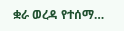ቋራ ወረዳ የተሰማ…